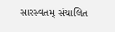સારસ્વતમ્ સંચાલિત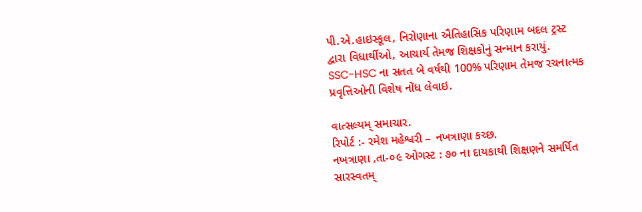પી.એ.હાઇસ્કૂલ, નિરોણાના ઐતિહાસિક પરિણામ બદલ ટ્રસ્ટ દ્વારા વિધાર્થીઓ, આચાર્ય તેમજ શિક્ષકોનું સન્માન કરાયું.
SSC-HSC ના સતત બે વર્ષથી 100% પરિણામ તેમજ રચનાત્મક પ્રવૃત્તિઓની વિશેષ નોંધ લેવાઇ.

વાત્સલ્યમ્ સમાચાર.
રિપોર્ટ :- રમેશ મહેશ્વરી – નખત્રાણા કચ્છ.
નખત્રાણા ,તા-૦૯ ઓગસ્ટ : ૭૦ ના દાયકાથી શિક્ષણને સમર્પિત સારસ્વતમ્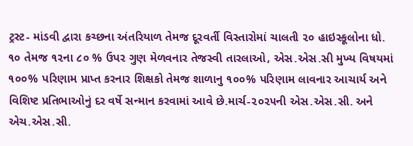ટ્રસ્ટ- માંડવી દ્વારા કચ્છના અંતરિયાળ તેમજ દૂરવર્તી વિસ્તારોમાં ચાલતી ૨૦ હાઇસ્કૂલોના ધો. ૧૦ તેમજ ૧૨ના ૮૦ % ઉપર ગુણ મેળવનાર તેજસ્વી તારલાઓ, એસ.એસ.સી મુખ્ય વિષયમાં ૧૦૦% પરિણામ પ્રાપ્ત કરનાર શિક્ષકો તેમજ શાળાનુ ૧૦૦% પરિણામ લાવનાર આચાર્ય અને વિશિષ્ટ પ્રતિભાઓનું દર વર્ષે સન્માન કરવામાં આવે છે.માર્ચ-૨૦૨૫ની એસ.એસ.સી. અને એચ.એસ.સી.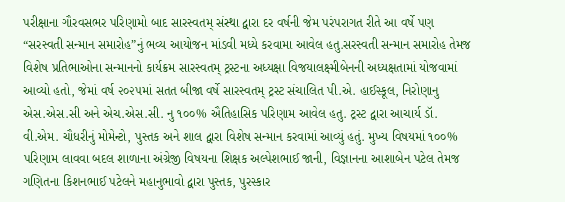પરીક્ષાના ગૌરવસભર પરિણામો બાદ સારસ્વતમ્ સંસ્થા દ્વારા દર વર્ષની જેમ પરંપરાગત રીતે આ વર્ષે પણ “સરસ્વતી સન્માન સમારોહ”નું ભવ્ય આયોજન માંડવી મધ્યે કરવામા આવેલ હતુ.સરસ્વતી સન્માન સમારોહ તેમજ વિશેષ પ્રતિભાઓના સન્માનનો કાર્યક્રમ સારસ્વતમ્ ટ્રસ્ટના અધ્યક્ષા વિજયાલક્ષ્મીબેનની અધ્યક્ષતામાં યોજવામાં આવ્યો હતો, જેમાં વર્ષ ૨૦૨૫માં સતત બીજા વર્ષે સારસ્વતમ્ ટ્રસ્ટ સંચાલિત પી.એ. હાઈસ્કૂલ, નિરોણાનુ એસ.એસ.સી અને એચ.એસ.સી. નુ ૧૦૦% ઐતિહાસિક પરિણામ આવેલ હતુ. ટ્રસ્ટ દ્વારા આચાર્ય ડૉ. વી.એમ. ચૌધરીનું મોમેન્ટો, પુસ્તક અને શાલ દ્વારા વિશેષ સન્માન કરવામાં આવ્યું હતું. મુખ્ય વિષયમાં ૧૦૦% પરિણામ લાવવા બદલ શાળાના અંગ્રેજી વિષયના શિક્ષક અલ્પેશભાઈ જાની, વિજ્ઞાનના આશાબેન પટેલ તેમજ ગણિતના કિશનભાઈ પટેલને મહાનુભાવો દ્વારા પુસ્તક, પુરસ્કાર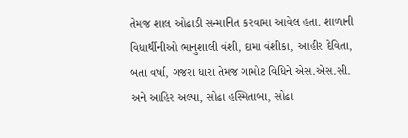તેમજ શાલ ઓઢાડી સન્માનિત કરવામા આવેલ હતા. શાળાની વિધાર્થીનીઓ ભાનુશાલી વંશી, દામા વંશીકા, આહીર દેવિતા, બતા વર્ષા, ગજરા ધારા તેમજ ગામોટ વિધિને એસ.એસ.સી. અને આહિર અલ્પા, સોઢા હસ્મિતાબા, સોઢા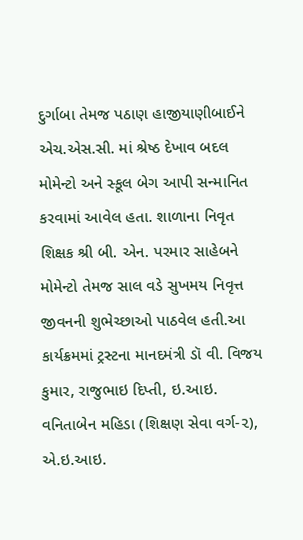દુર્ગાબા તેમજ પઠાણ હાજીયાણીબાઈને એચ.એસ.સી. માં શ્રેષ્ઠ દેખાવ બદલ મોમેન્ટો અને સ્કૂલ બેગ આપી સન્માનિત કરવામાં આવેલ હતા. શાળાના નિવૃત શિક્ષક શ્રી બી. એન. પરમાર સાહેબને મોમેન્ટો તેમજ સાલ વડે સુખમય નિવૃત્ત જીવનની શુભેચ્છાઓ પાઠવેલ હતી.આ કાર્યક્રમમાં ટ્રસ્ટના માનદમંત્રી ડૉ વી. વિજય કુમાર, રાજુભાઇ દિપ્તી, ઇ.આઇ. વનિતાબેન મહિડા (શિક્ષણ સેવા વર્ગ-૨), એ.ઇ.આઇ.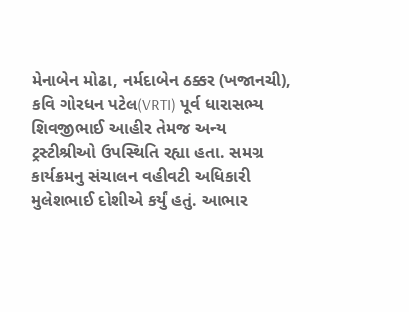મેનાબેન મોઢા, નર્મદાબેન ઠક્કર (ખજાનચી), કવિ ગોરધન પટેલ(VRTI) પૂર્વ ધારાસભ્ય શિવજીભાઈ આહીર તેમજ અન્ય ટ્રસ્ટીશ્રીઓ ઉપસ્થિતિ રહ્યા હતા. સમગ્ર કાર્યક્રમનુ સંચાલન વહીવટી અધિકારી મુલેશભાઈ દોશીએ કર્યું હતું. આભાર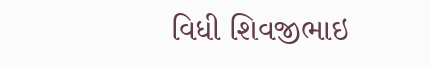વિધી શિવજીભાઇ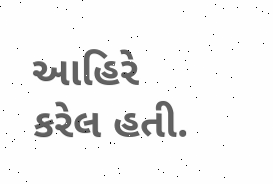આહિરે કરેલ હતી.